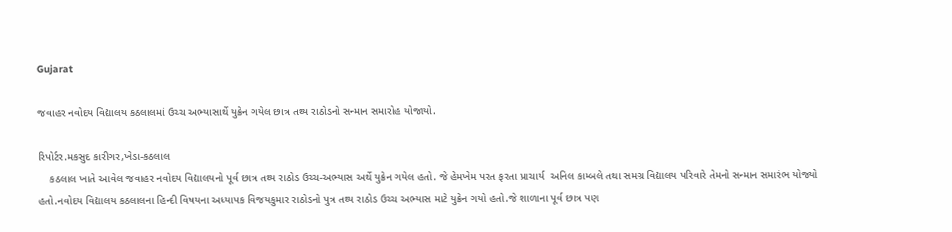Gujarat

જવાહર નવોદય વિદ્યાલય કઠલાલમાં ઉચ્ચ અભ્યાસાર્થે યુક્રેન ગયેલ છાત્ર તથ્ય રાઠોડનો સન્માન સમારોહ યોજાયો.

રિપોર્ટર.મકસુદ કારીગર,ખેડા-કઠલાલ
    કઠલાલ ખાતે આવેલ જવાહર નવોદય વિદ્યાલયનો પૂર્વ છાત્ર તથ્ય રાઠોડ ઉચ્ચ-અભ્યાસ અર્થે યુક્રેન ગયેલ હતો. જે હેમખેમ પરત ફરતા પ્રાચાર્ય  અનિલ કામ્બલે તથા સમગ્ર વિદ્યાલય પરિવારે તેમનો સન્માન સમારંભ યોજ્યો હતો.નવોદય વિદ્યાલય કઠલાલના હિન્દી વિષયના અધ્યાપક વિજયકુમાર રાઠોડનો પુત્ર તથ્ય રાઠોડ ઉચ્ચ અભ્યાસ માટે યુક્રેન ગયો હતો.જે શાળાના પૂર્વ છાત્ર પણ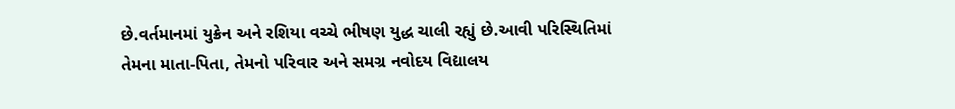છે.વર્તમાનમાં યુક્રેન અને રશિયા વચ્ચે ભીષણ યુદ્ધ ચાલી રહ્યું છે.આવી પરિસ્થિતિમાં તેમના માતા-પિતા, તેમનો પરિવાર અને સમગ્ર નવોદય વિદ્યાલય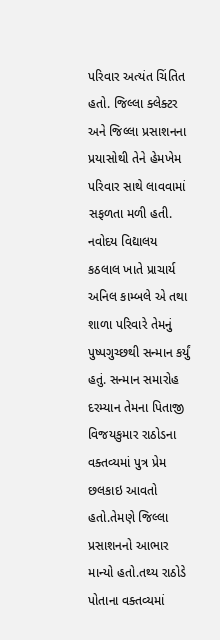પરિવાર અત્યંત ચિંતિત હતો. જિલ્લા ક્લેક્ટર અને જિલ્લા પ્રસાશનના પ્રયાસોથી તેને હેમખેમ પરિવાર સાથે લાવવામાં સફળતા મળી હતી. નવોદય વિદ્યાલય કઠલાલ ખાતે પ્રાચાર્ય અનિલ કામ્બલે એ તથા શાળા પરિવારે તેમનું પુષ્પગુચ્છથી સન્માન કર્યું હતું. સન્માન સમારોહ દરમ્યાન તેમના પિતાજી વિજયકુમાર રાઠોડના વક્તવ્યમાં પુત્ર પ્રેમ છલકાઇ આવતો હતો.તેમણે જિલ્લા પ્રસાશનનો આભાર માન્યો હતો.તથ્ય રાઠોડે પોતાના વક્તવ્યમાં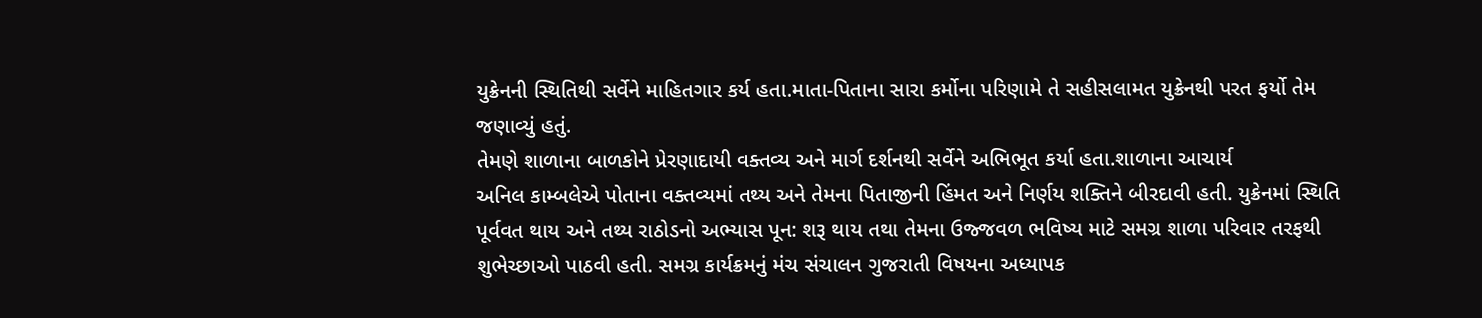યુક્રેનની સ્થિતિથી સર્વેને માહિતગાર કર્ય હતા.માતા-પિતાના સારા કર્મોના પરિણામે તે સહીસલામત યુક્રેનથી પરત ફર્યો તેમ જણાવ્યું હતું.
તેમણે શાળાના બાળકોને પ્રેરણાદાયી વક્તવ્ય અને માર્ગ દર્શનથી સર્વેને અભિભૂત કર્યા હતા.શાળાના આચાર્ય
અનિલ કામ્બલેએ પોતાના વક્તવ્યમાં તથ્ય અને તેમના પિતાજીની હિંમત અને નિર્ણય શક્તિને બીરદાવી હતી. યુક્રેનમાં સ્થિતિ પૂર્વવત થાય અને તથ્ય રાઠોડનો અભ્યાસ પૂન: શરૂ થાય તથા તેમના ઉજ્જવળ ભવિષ્ય માટે સમગ્ર શાળા પરિવાર તરફથી શુભેચ્છાઓ પાઠવી હતી. સમગ્ર કાર્યક્રમનું મંચ સંચાલન ગુજરાતી વિષયના અધ્યાપક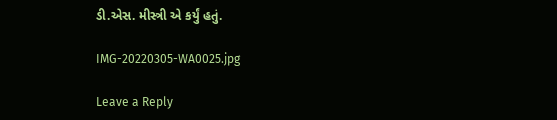ડી.એસ. મીસ્ત્રી એ કર્યું હતું.

IMG-20220305-WA0025.jpg

Leave a Reply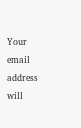Your email address will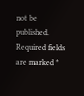not be published. Required fields are marked *